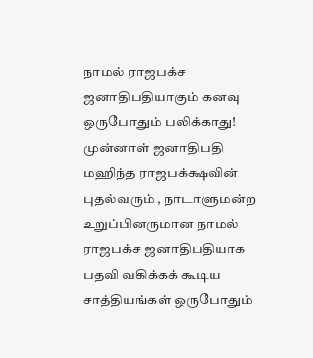நாமல் ராஜபக்ச ஜனாதிபதியாகும் கனவு ஒருபோதும் பலிக்காது!
முன்னாள் ஜனாதிபதி மஹிந்த ராஜபக்க்ஷவின் புதல்வரும் , நாடாளுமன்ற உறுப்பினருமான நாமல் ராஜபக்ச ஜனாதிபதியாக பதவி வகிக்கக் கூடிய சாத்தியங்கள் ஒருபோதும்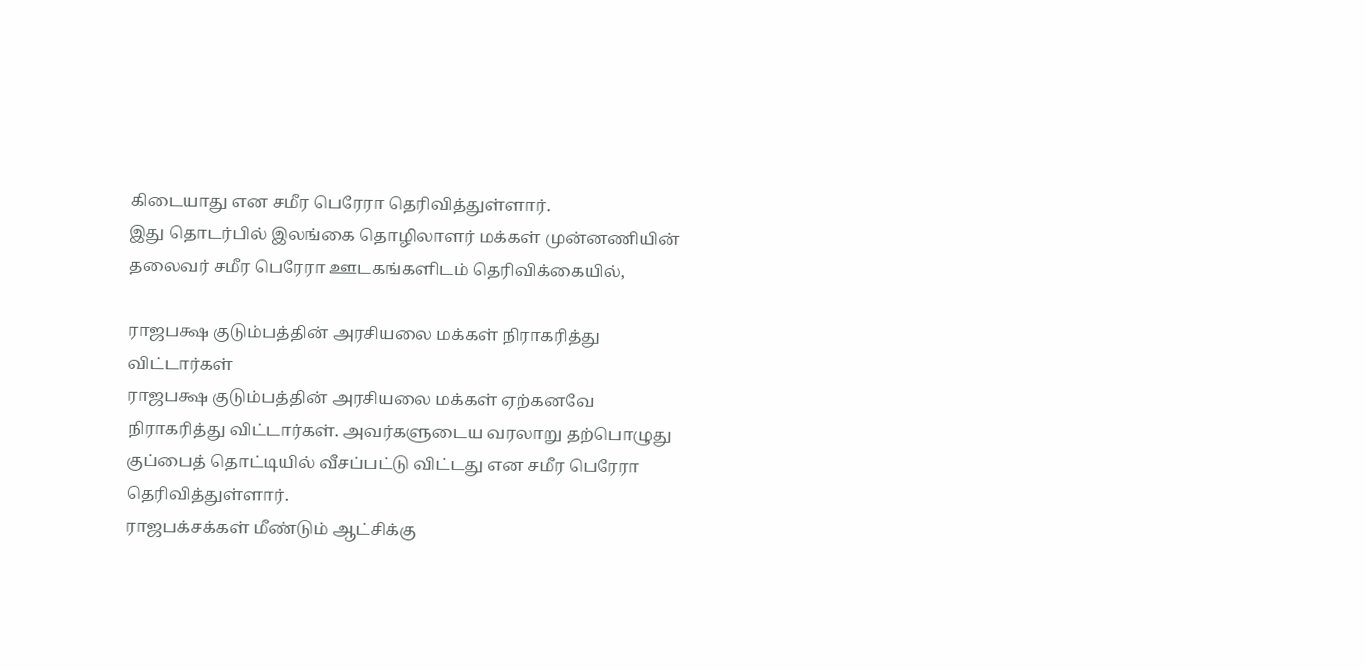கிடையாது என சமீர பெரேரா தெரிவித்துள்ளார்.
இது தொடர்பில் இலங்கை தொழிலாளர் மக்கள் முன்னணியின் தலைவர் சமீர பெரேரா ஊடகங்களிடம் தெரிவிக்கையில்,

ராஜபக்ஷ குடும்பத்தின் அரசியலை மக்கள் நிராகரித்து விட்டார்கள்
ராஜபக்ஷ குடும்பத்தின் அரசியலை மக்கள் ஏற்கனவே நிராகரித்து விட்டார்கள். அவர்களுடைய வரலாறு தற்பொழுது குப்பைத் தொட்டியில் வீசப்பட்டு விட்டது என சமீர பெரேரா தெரிவித்துள்ளார்.
ராஜபக்சக்கள் மீண்டும் ஆட்சிக்கு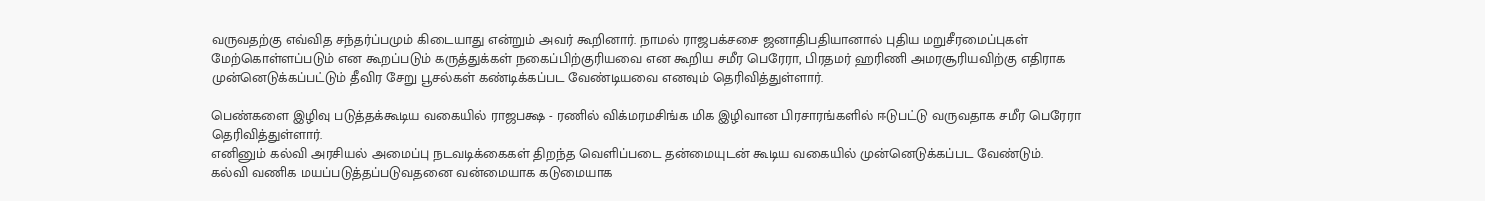வருவதற்கு எவ்வித சந்தர்ப்பமும் கிடையாது என்றும் அவர் கூறினார். நாமல் ராஜபக்சசை ஜனாதிபதியானால் புதிய மறுசீரமைப்புகள் மேற்கொள்ளப்படும் என கூறப்படும் கருத்துக்கள் நகைப்பிற்குரியவை என கூறிய சமீர பெரேரா, பிரதமர் ஹரிணி அமரசூரியவிற்கு எதிராக முன்னெடுக்கப்பட்டும் தீவிர சேறு பூசல்கள் கண்டிக்கப்பட வேண்டியவை எனவும் தெரிவித்துள்ளார்.

பெண்களை இழிவு படுத்தக்கூடிய வகையில் ராஜபக்ஷ - ரணில் விக்மரமசிங்க மிக இழிவான பிரசாரங்களில் ஈடுபட்டு வருவதாக சமீர பெரேரா தெரிவித்துள்ளார்.
எனினும் கல்வி அரசியல் அமைப்பு நடவடிக்கைகள் திறந்த வெளிப்படை தன்மையுடன் கூடிய வகையில் முன்னெடுக்கப்பட வேண்டும்.
கல்வி வணிக மயப்படுத்தப்படுவதனை வன்மையாக கடுமையாக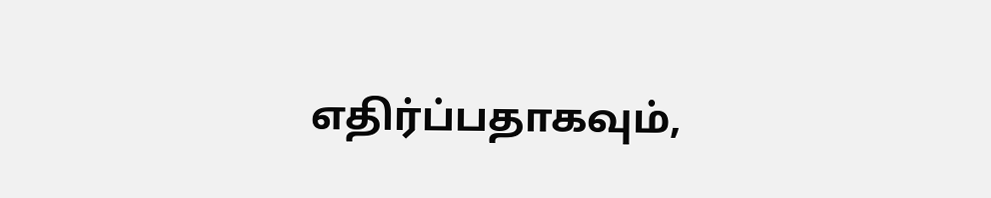எதிர்ப்பதாகவும்,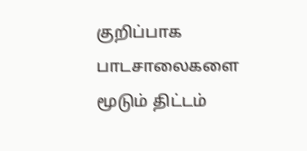குறிப்பாக பாடசாலைகளை மூடும் திட்டம்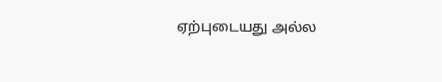ஏற்புடையது அல்ல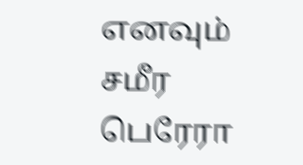எனவும் சமீர பெரேரா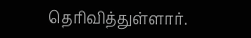தெரிவித்துள்ளார்.